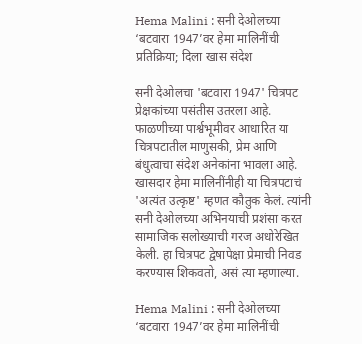Hema Malini : सनी देओलच्या ‘बटवारा 1947’वर हेमा मालिनींची प्रतिक्रिया; दिला खास संदेश

सनी देओलचा 'बटवारा 1947' चित्रपट प्रेक्षकांच्या पसंतीस उतरला आहे. फाळणीच्या पार्श्वभूमीवर आधारित या चित्रपटातील माणुसकी, प्रेम आणि बंधुत्वाचा संदेश अनेकांना भावला आहे. खासदार हेमा मालिनींनीही या चित्रपटाचं 'अत्यंत उत्कृष्ट' म्हणत कौतुक केलं. त्यांनी सनी देओलच्या अभिनयाची प्रशंसा करत सामाजिक सलोख्याची गरज अधोरेखित केली. हा चित्रपट द्वेषापेक्षा प्रेमाची निवड करण्यास शिकवतो, असं त्या म्हणाल्या.

Hema Malini : सनी देओलच्या ‘बटवारा 1947’वर हेमा मालिनींची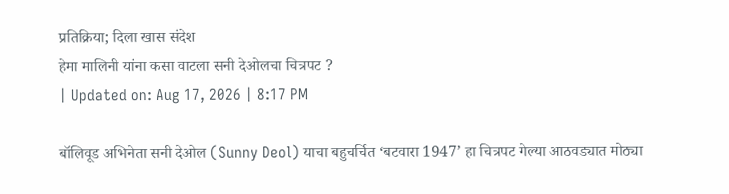प्रतिक्रिया; दिला खास संदेश
हेमा मालिनी यांना कसा वाटला सनी देओलचा चित्रपट ?
| Updated on: Aug 17, 2026 | 8:17 PM

बॉलिवूड अभिनेता सनी देओल (Sunny Deol) याचा बहुचर्चित ‘बटवारा 1947’ हा चित्रपट गेल्या आठवड्यात मोठ्या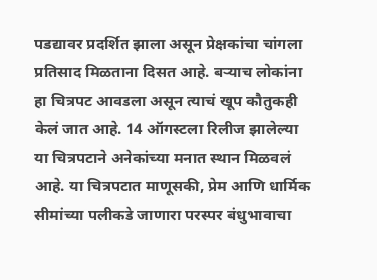पडद्यावर प्रदर्शित झाला असून प्रेक्षकांचा चांगला प्रतिसाद मिळताना दिसत आहे. बऱ्याच लोकांना हा चित्रपट आवडला असून त्याचं खूप कौतुकही केलं जात आहे. 14 ऑगस्टला रिलीज झालेल्या या चित्रपटाने अनेकांच्या मनात स्थान मिळवलं आहे. या चित्रपटात माणूसकी, प्रेम आणि धार्मिक सीमांच्या पलीकडे जाणारा परस्पर बंधुभावाचा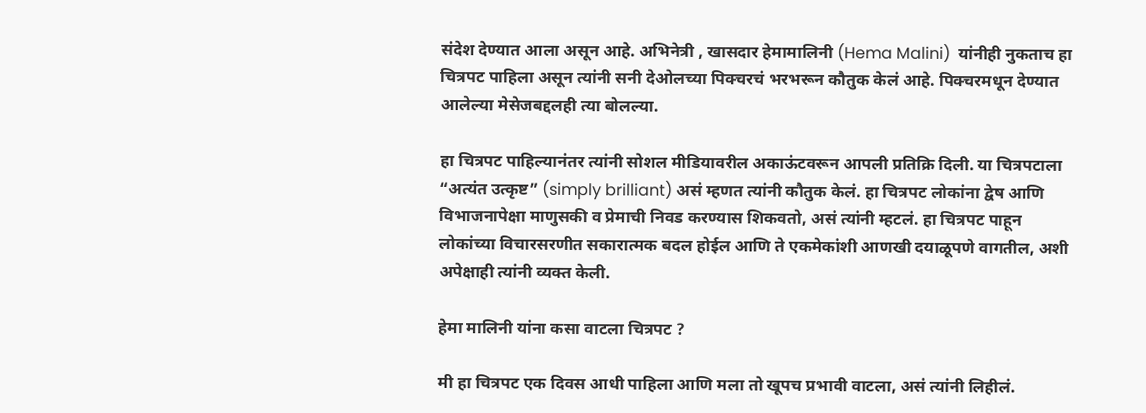संदेश देण्यात आला असून आहे. अभिनेत्री , खासदार हेमामालिनी (Hema Malini)  यांनीही नुकताच हा चित्रपट पाहिला असून त्यांनी सनी देओलच्या पिक्चरचं भरभरून कौतुक केलं आहे. पिक्चरमधून देण्यात आलेल्या मेसेजबद्दलही त्या बोलल्या.

हा चित्रपट पाहिल्यानंतर त्यांनी सोशल मीडियावरील अकाऊंटवरून आपली प्रतिक्रि दिली. या चित्रपटाला “अत्यंत उत्कृष्ट” (simply brilliant) असं म्हणत त्यांनी कौतुक केलं. हा चित्रपट लोकांना द्वेष आणि विभाजनापेक्षा माणुसकी व प्रेमाची निवड करण्यास शिकवतो, असं त्यांनी म्हटलं. हा चित्रपट पाहून लोकांच्या विचारसरणीत सकारात्मक बदल होईल आणि ते एकमेकांशी आणखी दयाळूपणे वागतील, अशी अपेक्षाही त्यांनी व्यक्त केली.

हेमा मालिनी यांना कसा वाटला चित्रपट ?

मी हा चित्रपट एक दिवस आधी पाहिला आणि मला तो खूपच प्रभावी वाटला, असं त्यांनी लिहीलं.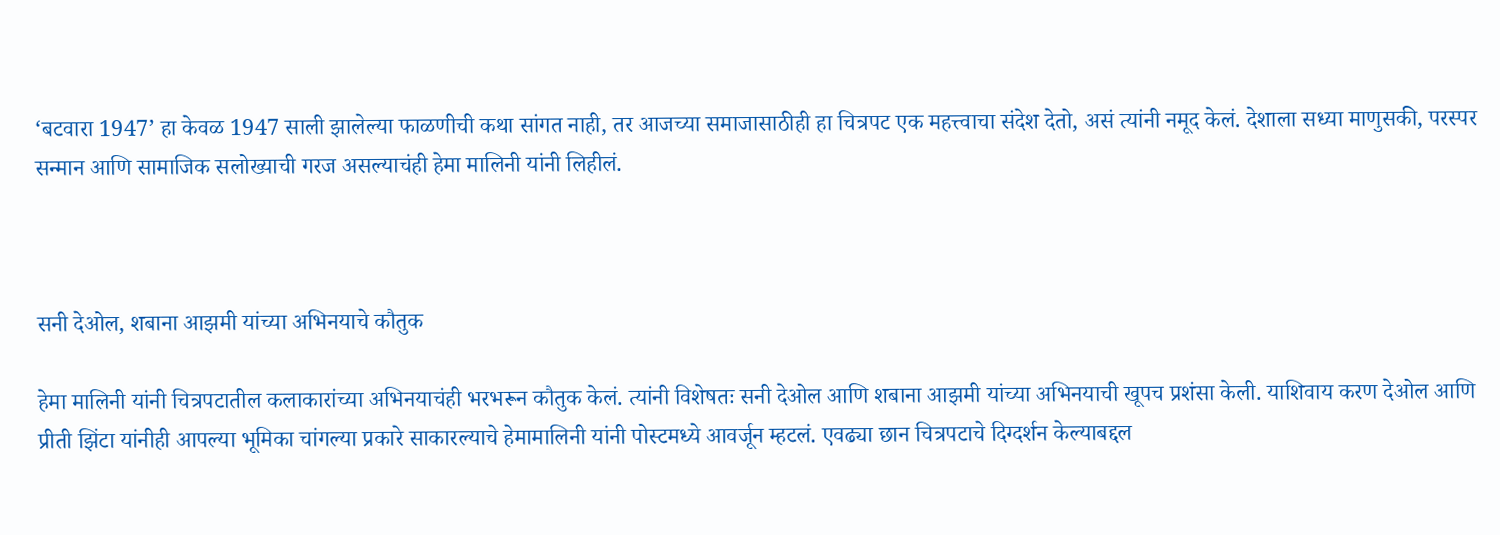‘बटवारा 1947’ हा केवळ 1947 साली झालेल्या फाळणीची कथा सांगत नाही, तर आजच्या समाजासाठीही हा चित्रपट एक महत्त्वाचा संदेश देतो, असं त्यांनी नमूद केलं. देशाला सध्या माणुसकी, परस्पर सन्मान आणि सामाजिक सलोख्याची गरज असल्याचंही हेमा मालिनी यांनी लिहीलं.



सनी देओल, शबाना आझमी यांच्या अभिनयाचे कौतुक

हेमा मालिनी यांनी चित्रपटातील कलाकारांच्या अभिनयाचंही भरभरून कौतुक केलं. त्यांनी विशेषतः सनी देओल आणि शबाना आझमी यांच्या अभिनयाची खूपच प्रशंसा केली. याशिवाय करण देओल आणि प्रीती झिंटा यांनीही आपल्या भूमिका चांगल्या प्रकारे साकारल्याचे हेमामालिनी यांनी पोस्टमध्ये आवर्जून म्हटलं. एवढ्या छान चित्रपटाचे दिग्दर्शन केल्याबद्दल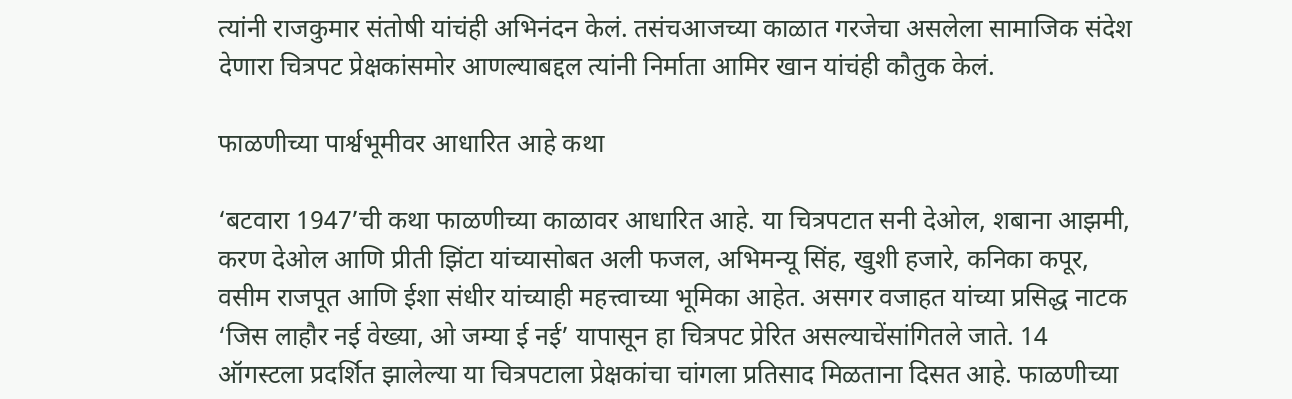त्यांनी राजकुमार संतोषी यांचंही अभिनंदन केलं. तसंचआजच्या काळात गरजेचा असलेला सामाजिक संदेश देणारा चित्रपट प्रेक्षकांसमोर आणल्याबद्दल त्यांनी निर्माता आमिर खान यांचंही कौतुक केलं.

फाळणीच्या पार्श्वभूमीवर आधारित आहे कथा

‘बटवारा 1947’ची कथा फाळणीच्या काळावर आधारित आहे. या चित्रपटात सनी देओल, शबाना आझमी, करण देओल आणि प्रीती झिंटा यांच्यासोबत अली फजल, अभिमन्यू सिंह, खुशी हजारे, कनिका कपूर, वसीम राजपूत आणि ईशा संधीर यांच्याही महत्त्वाच्या भूमिका आहेत. असगर वजाहत यांच्या प्रसिद्ध नाटक ‘जिस लाहौर नई वेख्या, ओ जम्या ई नई’ यापासून हा चित्रपट प्रेरित असल्याचेंसांगितले जाते. 14 ऑगस्टला प्रदर्शित झालेल्या या चित्रपटाला प्रेक्षकांचा चांगला प्रतिसाद मिळताना दिसत आहे. फाळणीच्या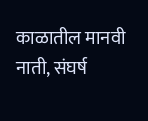काळातील मानवी नाती, संघर्ष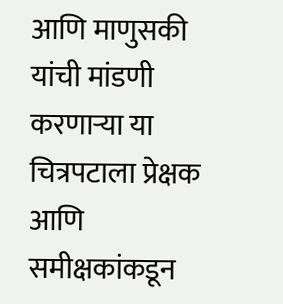आणि माणुसकी यांची मांडणी करणाऱ्या या चित्रपटाला प्रेक्षक आणि समीक्षकांकडून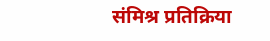संमिश्र प्रतिक्रिया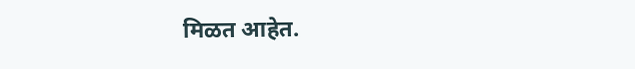मिळत आहेत.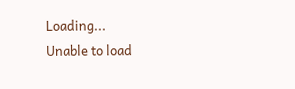Loading...
Unable to load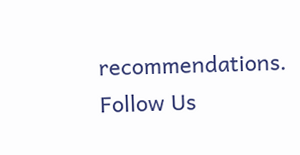recommendations.
Follow Us